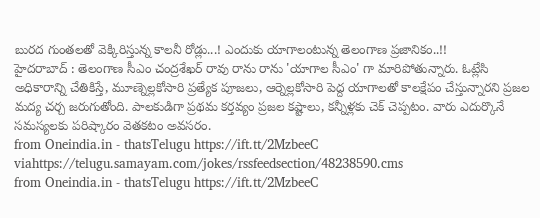బురద గుంతలతో వెక్కిరిస్తున్న కాలనీ రోడ్లు...! ఎందుకు యాగాలంటున్న తెలంగాణ ప్రజానికం..!!
హైదరాబాద్ : తెలంగాణ సీఎం చంద్రశేఖర్ రావు రాను రాను 'యాగాల సీఎం' గా మారిపోతున్నారు. ఓట్లేసి అధికారాన్ని చేతికిస్తే, మూణ్నెల్లకోసారి ప్రత్యేక పూజలు, ఆర్నెల్లకోసారి పెద్ద యాగాలతో కాలక్షేపం చేస్తున్నారని ప్రజల మద్య చర్చ జరుగుతోంది. పాలకుడిగా ప్రథమ కర్తవ్యం ప్రజల కష్టాలు, కన్నీళ్లకు చెక్ చెప్పటం. వారు ఎదుర్కొనే సమస్యలకు పరిష్కారం వెతకటం అవసరం.
from Oneindia.in - thatsTelugu https://ift.tt/2MzbeeC
viahttps://telugu.samayam.com/jokes/rssfeedsection/48238590.cms
from Oneindia.in - thatsTelugu https://ift.tt/2MzbeeC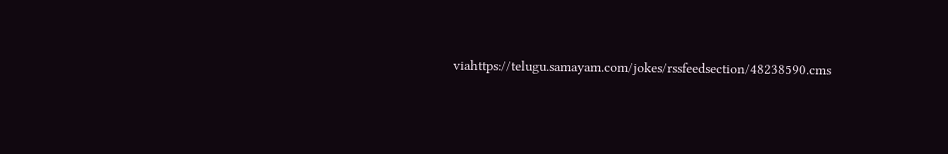viahttps://telugu.samayam.com/jokes/rssfeedsection/48238590.cms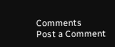Comments
Post a Comment